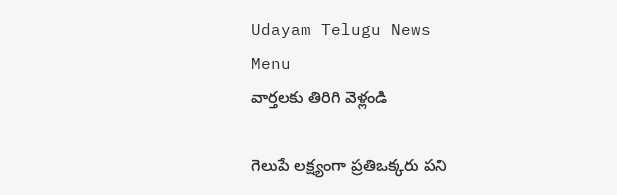Udayam Telugu News
Menu
వార్తలకు తిరిగి వెళ్లండి

గెలుపే లక్ష్యంగా ప్రతిఒక్కరు పని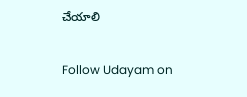చేయాలి

Follow Udayam on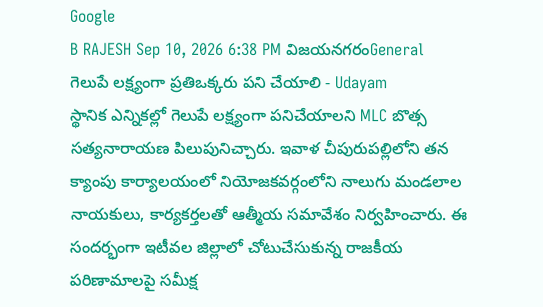Google
B RAJESH Sep 10, 2026 6:38 PM విజయనగరంGeneral
గెలుపే లక్ష్యంగా ప్రతిఒక్కరు పని చేయాలి - Udayam
స్థానిక ఎన్నికల్లో గెలుపే లక్ష్యంగా పనిచేయాలని MLC బొత్స సత్యనారాయణ పిలుపునిచ్చారు. ఇవాళ చీపురుపల్లిలోని తన క్యాంపు కార్యాలయంలో నియోజకవర్గంలోని నాలుగు మండలాల నాయకులు, కార్యకర్తలతో ఆత్మీయ సమావేశం నిర్వహించారు. ఈ సందర్భంగా ఇటీవల జిల్లాలో చోటుచేసుకున్న రాజకీయ పరిణామాలపై సమీక్ష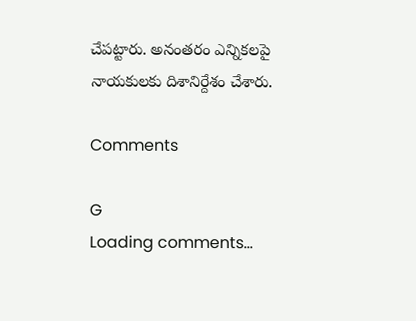చేపట్టారు. అనంతరం ఎన్నికలపై నాయకులకు దిశానిర్దేశం చేశారు.

Comments

G
Loading comments...